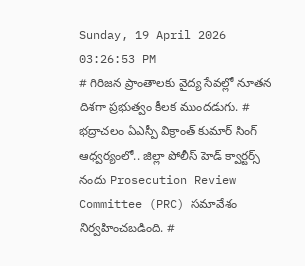Sunday, 19 April 2026 03:26:53 PM
# గిరిజన ప్రాంతాలకు వైద్య సేవల్లో నూతన దిశగా ప్రభుత్వం కీలక ముందడుగు. # భద్రాచలం ఏఎస్పీ విక్రాంత్ కుమార్ సింగ్ ఆధ్వర్యంలో.. జిల్లా పోలీస్ హెడ్ క్వార్టర్స్ నందు Prosecution Review Committee (PRC) సమావేశం నిర్వహించబడింది. #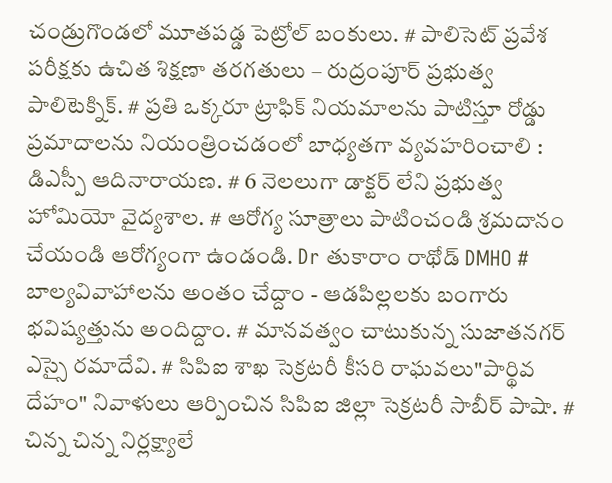చండ్రుగొండలో మూతపడ్డ పెట్రోల్ బంకులు. # పాలిసెట్ ప్రవేశ పరీక్షకు ఉచిత శిక్షణా తరగతులు – రుద్రంపూర్ ప్రభుత్వ పాలిటెక్నిక్. # ప్రతి ఒక్కరూ ట్రాఫిక్ నియమాలను పాటిస్తూ రోడ్డు ప్రమాదాలను నియంత్రించడంలో బాధ్యతగా వ్యవహరించాలి : డిఎస్పీ ఆదినారాయణ. # 6 నెలలుగా డాక్టర్ లేని ప్రభుత్వ హోమియో వైద్యశాల. # ఆరోగ్య సూత్రాలు పాటించండి శ్రమదానం చేయండి ఆరోగ్యంగా ఉండండి. Dr తుకారాం రాథోడ్ DMHO # బాల్యవివాహాలను అంతం చేద్దాం - ఆడపిల్లలకు బంగారు భవిష్యత్తును అందిద్దాం. # మానవత్వం చాటుకున్న సుజాతనగర్ ఎస్సై రమాదేవి. # సిపిఐ శాఖ సెక్రటరీ కీసరి రాఘవలు"పార్థివ దేహం" నివాళులు ఆర్పించిన సిపిఐ జిల్లా సెక్రటరీ సాబీర్ పాషా. # చిన్న చిన్న నిర్లక్ష్యాలే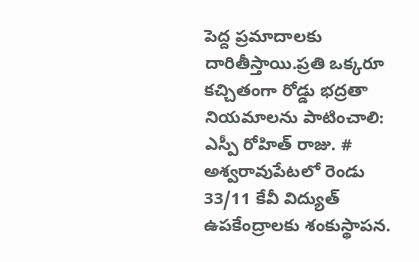పెద్ద ప్రమాదాలకు దారితీస్తాయి.ప్రతి ఒక్కరూ కచ్చితంగా రోడ్డు భద్రతా నియమాలను పాటించాలి: ఎస్పీ రోహిత్ రాజు. # అశ్వరావుపేటలో రెండు 33/11 కేవీ విద్యుత్ ఉపకేంద్రాలకు శంకుస్థాపన.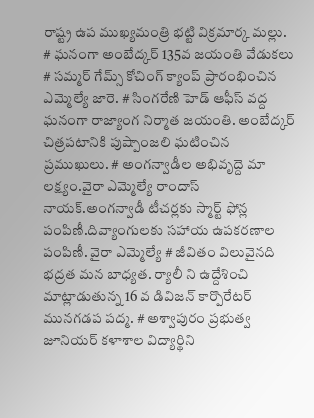రాష్ట్ర ఉప ముఖ్యమంత్రి భట్టి విక్రమార్క మల్లు. # ఘనంగా అంబేద్కర్ 135వ జయంతి వేడుకలు # సమ్మర్ గేమ్స్ కోచింగ్ క్యాంప్ ప్రారంభించిన ఎమ్మెల్యే జారె. # సింగరేణి హెడ్ ఆఫీస్ వద్ద ఘనంగా రాజ్యాంగ నిర్మాత జయంతి. అంబేద్కర్ చిత్రపటానికి పుష్పాంజలి ఘటించిన ప్రముఖులు. # అంగన్వాడీల అభివృద్దె మా లక్ష్యం.వైరా ఎమ్మెల్యే రాందాస్ నాయక్.అంగన్వాడీ టీచర్లకు స్మార్ట్ ఫోన్ల పంపిణీ.దివ్యాంగులకు సహాయ ఉపకరణాల పంపిణీ. వైరా ఎమ్మెల్యే # జీవితం విలువైనది భద్రత మన బాధ్యత. ర్యాలీ ని ఉద్దేశించి మాట్లాడుతున్న 16 వ డివిజన్ కార్పొరేటర్ మునగడప పద్మ. # అశ్వాపురం ప్రభుత్వ జూనియర్ కళాశాల విద్యార్థిని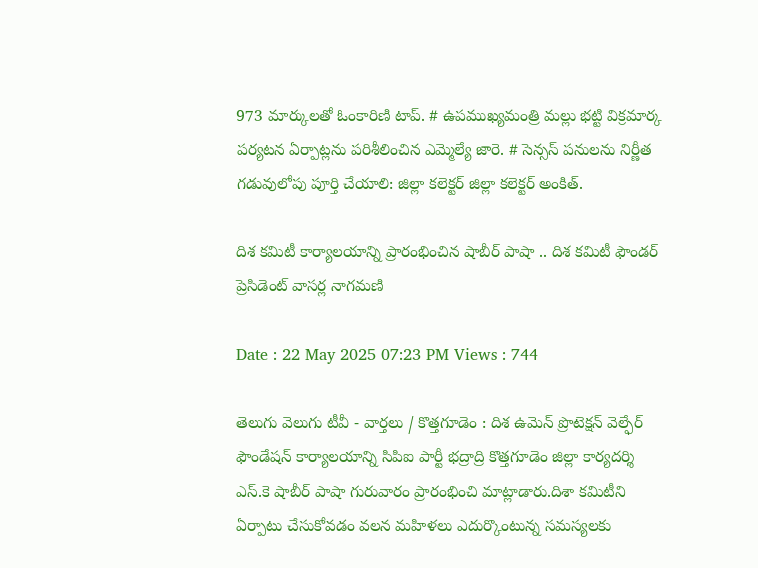973 మార్కులతో ఓంకారిణి టాప్. # ఉపముఖ్యమంత్రి మల్లు భట్టి విక్రమార్క పర్యటన ఏర్పాట్లను పరిశీలించిన ఎమ్మెల్యే జారె. # సెన్సస్ పనులను నిర్ణీత గడువులోపు పూర్తి చేయాలి: జిల్లా కలెక్టర్ జిల్లా కలెక్టర్ అంకిత్.

దిశ కమిటీ కార్యాలయాన్ని ప్రారంభించిన షాబీర్ పాషా .. దిశ కమిటీ ఫౌండర్ ప్రెసిడెంట్ వాసర్ల నాగమణి

Date : 22 May 2025 07:23 PM Views : 744

తెలుగు వెలుగు టీవీ - వార్తలు / కొత్తగూడెం : దిశ ఉమెన్ ప్రొటెక్షన్ వెల్ఫేర్ ఫౌండేషన్ కార్యాలయాన్ని సిపిఐ పార్టీ భద్రాద్రి కొత్తగూడెం జిల్లా కార్యదర్శి ఎస్.కె షాబీర్ పాషా గురువారం ప్రారంభించి మాట్లాడారు.దిశా కమిటీని ఏర్పాటు చేసుకోవడం వలన మహిళలు ఎదుర్కొంటున్న సమస్యలకు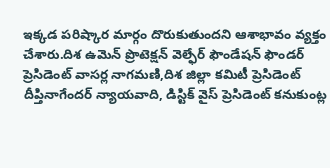ఇక్కడ పరిష్కార మార్గం దొరుకుతుందని ఆశాభావం వ్యక్తం చేశారు.దిశ ఉమెన్ ప్రొటెక్షన్ వెల్ఫేర్ ఫౌండేషన్ ఫౌండర్ ప్రెసిడెంట్ వాసర్ల నాగమణి,దిశ జిల్లా కమిటీ ప్రెసిడెంట్ దీప్తినాగేందర్ న్యాయవాది, డిస్టిక్ వైస్ ప్రెసిడెంట్ కనుకుంట్ల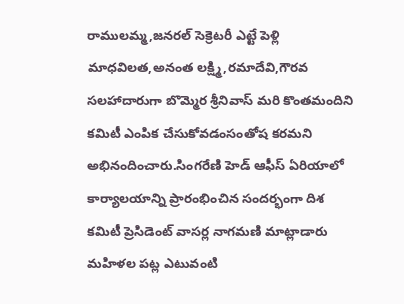రాములమ్మ,జనరల్ సెక్రెటరీ ఎట్టే పెళ్లి మాధవిలత,అనంత లక్ష్మి,రమాదేవి,గౌరవ సలహాదారుగా బొమ్మెర శ్రీనివాస్ మరి కొంతమందిని కమిటీ ఎంపిక చేసుకోవడంసంతోష కరమని అభినందించారు.సింగరేణి హెడ్ ఆఫీస్ ఏరియాలో కార్యాలయాన్ని ప్రారంభించిన సందర్భంగా దిశ కమిటీ ప్రెసిడెంట్ వాసర్ల నాగమణి మాట్లాడారు మహిళల పట్ల ఎటువంటి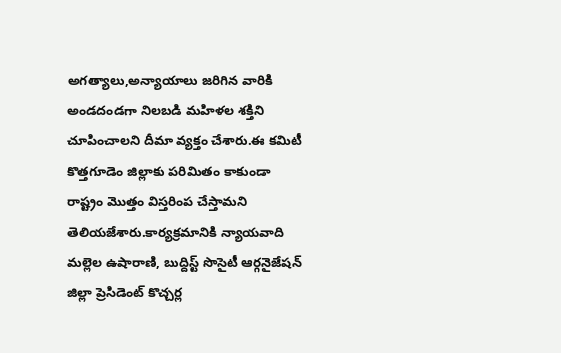అగత్యాలు,అన్యాయాలు జరిగిన వారికి అండదండగా నిలబడి మహిళల శక్తిని చూపించాలని దీమా వ్యక్తం చేశారు.ఈ కమిటీ కొత్తగూడెం జిల్లాకు పరిమితం కాకుండా రాష్ట్రం మొత్తం విస్తరింప చేస్తామని తెలియజేశారు.కార్యక్రమానికి న్యాయవాది మల్లెల ఉషారాణి, బుద్దిస్ట్ సొసైటీ ఆర్గనైజేషన్ జిల్లా ప్రెసిడెంట్ కొచ్చర్ల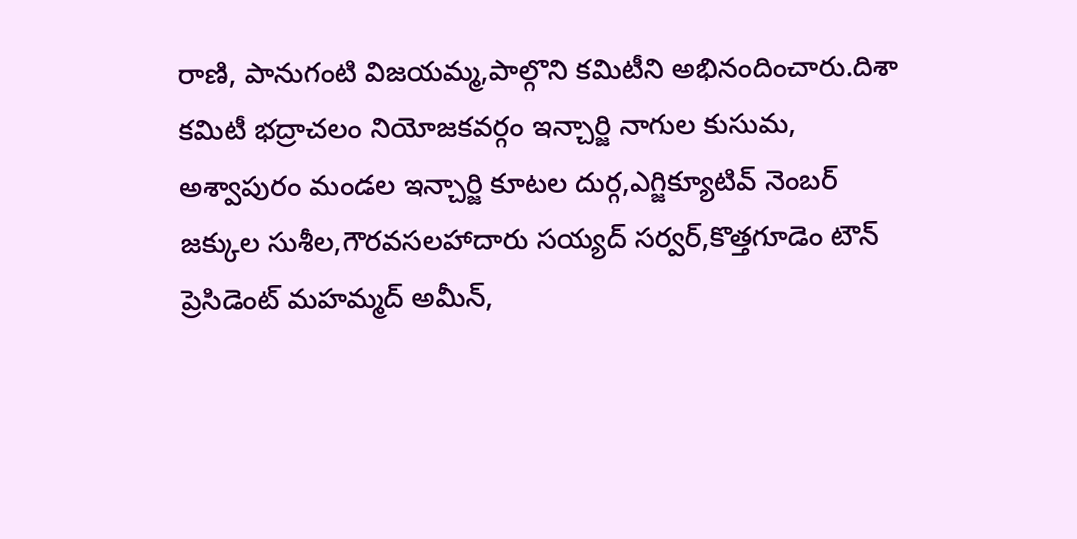రాణి, పానుగంటి విజయమ్మ,పాల్గొని కమిటీని అభినందించారు.దిశా కమిటీ భద్రాచలం నియోజకవర్గం ఇన్చార్జి నాగుల కుసుమ, అశ్వాపురం మండల ఇన్చార్జి కూటల దుర్గ,ఎగ్జిక్యూటివ్ నెంబర్ జక్కుల సుశీల,గౌరవసలహాదారు సయ్యద్ సర్వర్,కొత్తగూడెం టౌన్ ప్రెసిడెంట్ మహమ్మద్ అమీన్,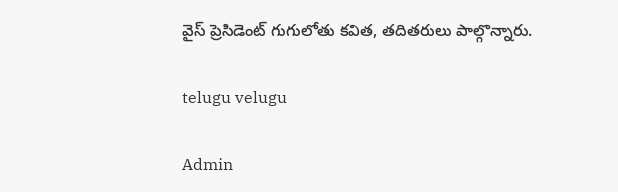వైస్ ప్రెసిడెంట్ గుగులోతు కవిత, తదితరులు పాల్గొన్నారు.

telugu velugu

Admin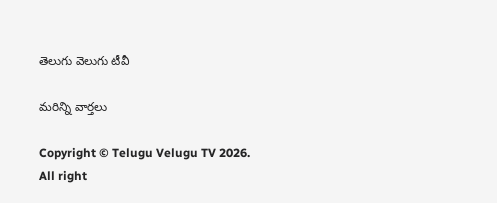తెలుగు వెలుగు టీవీ

మరిన్ని వార్తలు

Copyright © Telugu Velugu TV 2026. All right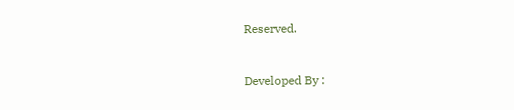Reserved.



Developed By :